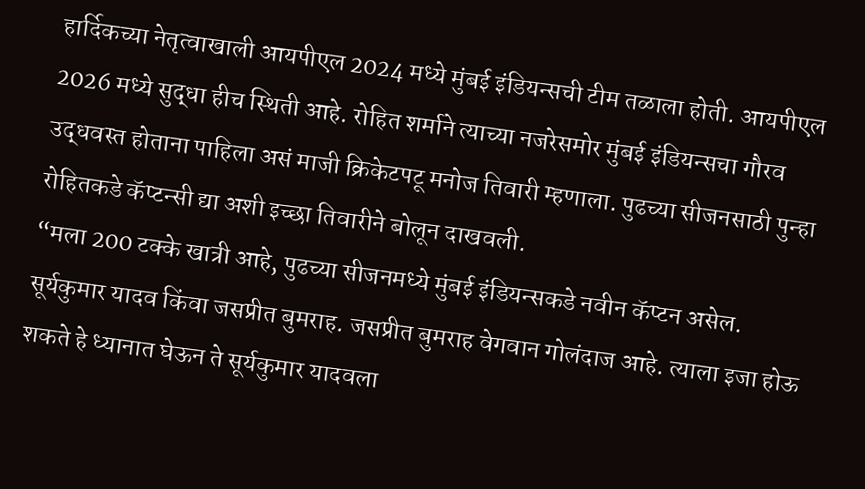हार्दिकच्या नेतृत्वाखाली आयपीएल 2024 मध्ये मुंबई इंडियन्सची टीम तळाला होती. आयपीएल 2026 मध्ये सुद्धा हीच स्थिती आहे. रोहित शर्माने त्याच्या नजरेसमोर मुंबई इंडियन्सचा गौरव उद्धवस्त होताना पाहिला असं माजी क्रिकेटपटू मनोज तिवारी म्हणाला. पुढच्या सीजनसाठी पुन्हा रोहितकडे कॅप्टन्सी द्या अशी इच्छा तिवारीने बोलून दाखवली.
“मला 200 टक्के खात्री आहे, पुढच्या सीजनमध्ये मुंबई इंडियन्सकडे नवीन कॅप्टन असेल. सूर्यकुमार यादव किंवा जसप्रीत बुमराह. जसप्रीत बुमराह वेगवान गोलंदाज आहे. त्याला इजा होऊ शकते हे ध्यानात घेऊन ते सूर्यकुमार यादवला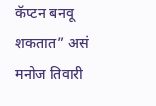कॅप्टन बनवू शकतात” असं मनोज तिवारी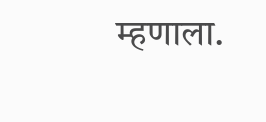म्हणाला.